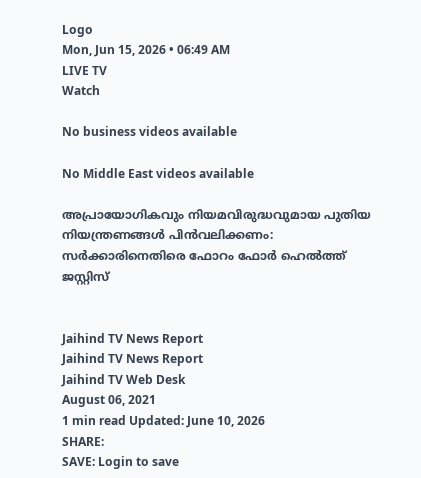Logo
Mon, Jun 15, 2026 • 06:49 AM
LIVE TV
Watch

No business videos available

No Middle East videos available

അപ്രായോഗികവും നിയമവിരുദ്ധവുമായ പുതിയ നിയന്ത്രണങ്ങൾ പിൻവലിക്കണം: സർക്കാരിനെതിരെ ഫോറം ഫോർ ഹെല്‍ത്ത് ജസ്റ്റിസ്


Jaihind TV News Report
Jaihind TV News Report
Jaihind TV Web Desk
August 06, 2021
1 min read Updated: June 10, 2026
SHARE:
SAVE: Login to save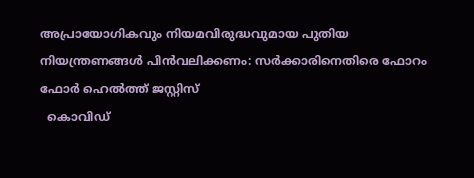അപ്രായോഗികവും നിയമവിരുദ്ധവുമായ പുതിയ  നിയന്ത്രണങ്ങൾ പിൻവലിക്കണം: സർക്കാരിനെതിരെ ഫോറം ഫോർ ഹെല്‍ത്ത് ജസ്റ്റിസ്
  കൊവിഡ്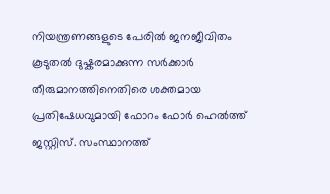നിയന്ത്രണങ്ങളുടെ പേരില്‍ ജനജീവിതം കൂടുതൽ ദുഷ്കരമാക്കുന്ന സർക്കാർ തീരുമാനത്തിനെതിരെ ശക്തമായ പ്രതിഷേധവുമായി ഫോറം ഫോർ ഹെൽത്ത് ജസ്റ്റിസ്. സംസ്ഥാനത്ത്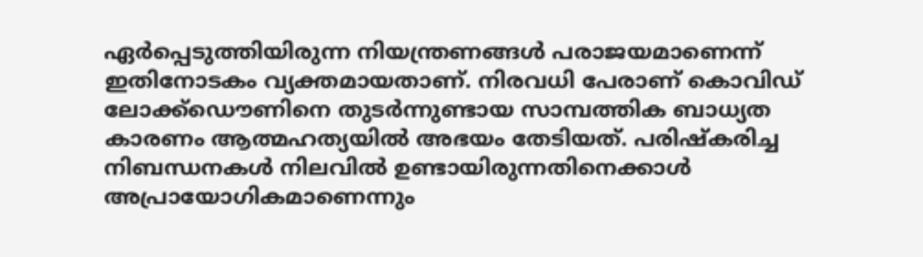ഏർപ്പെടുത്തിയിരുന്ന നിയന്ത്രണങ്ങള്‍ പരാജയമാണെന്ന് ഇതിനോടകം വ്യക്തമായതാണ്. നിരവധി പേരാണ് കൊവിഡ് ലോക്ക്ഡൌണിനെ തുടർന്നുണ്ടായ സാമ്പത്തിക ബാധ്യത കാരണം ആത്മഹത്യയില്‍ അഭയം തേടിയത്. പരിഷ്കരിച്ച നിബന്ധനകള്‍ നിലവില്‍ ഉണ്ടായിരുന്നതിനെക്കാള്‍ അപ്രായോഗികമാണെന്നും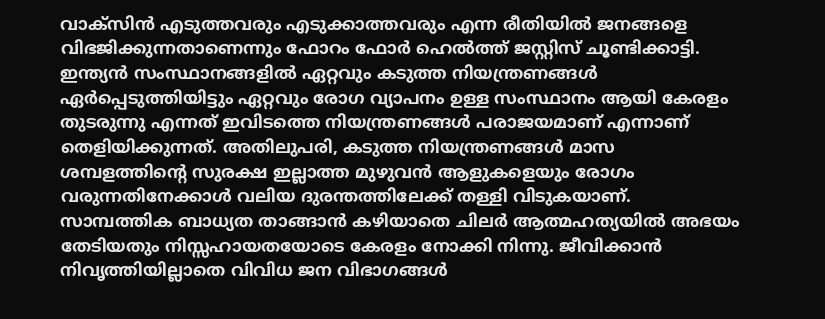വാക്‌സിൻ എടുത്തവരും എടുക്കാത്തവരും എന്ന രീതിയിൽ ജനങ്ങളെ വിഭജിക്കുന്നതാണെന്നും ഫോറം ഫോർ ഹെല്‍ത്ത് ജസ്റ്റിസ് ചൂണ്ടിക്കാട്ടി. ഇന്ത്യൻ സംസ്ഥാനങ്ങളിൽ ഏറ്റവും കടുത്ത നിയന്ത്രണങ്ങൾ ഏർപ്പെടുത്തിയിട്ടും ഏറ്റവും രോഗ വ്യാപനം ഉള്ള സംസ്ഥാനം ആയി കേരളം തുടരുന്നു എന്നത് ഇവിടത്തെ നിയന്ത്രണങ്ങൾ പരാജയമാണ് എന്നാണ് തെളിയിക്കുന്നത്. അതിലുപരി, കടുത്ത നിയന്ത്രണങ്ങൾ മാസ ശമ്പളത്തിന്‍റെ സുരക്ഷ ഇല്ലാത്ത മുഴുവൻ ആളുകളെയും രോഗം വരുന്നതിനേക്കാൾ വലിയ ദുരന്തത്തിലേക്ക് തള്ളി വിടുകയാണ്. സാമ്പത്തിക ബാധ്യത താങ്ങാൻ കഴിയാതെ ചിലർ ആത്മഹത്യയിൽ അഭയം തേടിയതും നിസ്സഹായതയോടെ കേരളം നോക്കി നിന്നു. ജീവിക്കാൻ നിവൃത്തിയില്ലാതെ വിവിധ ജന വിഭാഗങ്ങൾ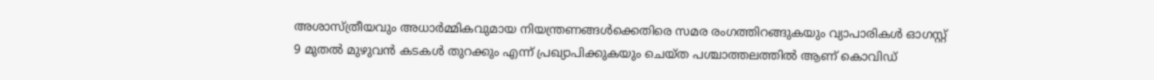അശാസ്ത്രീയവും അധാർമ്മികവുമായ നിയന്ത്രണങ്ങൾക്കെതിരെ സമര രംഗത്തിറങ്ങുകയും വ്യാപാരികൾ ഓഗസ്റ്റ് 9 മുതൽ മുഴുവൻ കടകൾ തുറക്കും എന്ന് പ്രഖ്യാപിക്കുകയും ചെയ്ത പശ്ചാത്തലത്തിൽ ആണ് കൊവിഡ്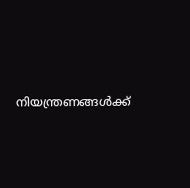നിയന്ത്രണങ്ങൾക്ക്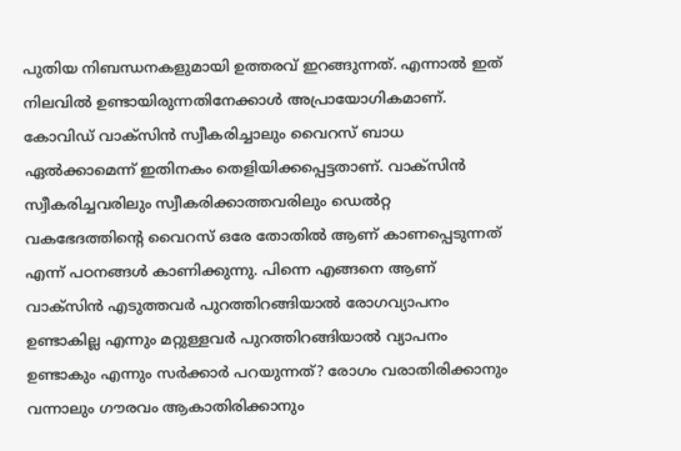പുതിയ നിബന്ധനകളുമായി ഉത്തരവ് ഇറങ്ങുന്നത്. എന്നാൽ ഇത് നിലവിൽ ഉണ്ടായിരുന്നതിനേക്കാൾ അപ്രായോഗികമാണ്. കോവിഡ് വാക്‌സിൻ സ്വീകരിച്ചാലും വൈറസ് ബാധ ഏൽക്കാമെന്ന് ഇതിനകം തെളിയിക്കപ്പെട്ടതാണ്. വാക്‌സിൻ സ്വീകരിച്ചവരിലും സ്വീകരിക്കാത്തവരിലും ഡെൽറ്റ വകഭേദത്തിന്റെ വൈറസ് ഒരേ തോതിൽ ആണ് കാണപ്പെടുന്നത് എന്ന് പഠനങ്ങൾ കാണിക്കുന്നു. പിന്നെ എങ്ങനെ ആണ് വാക്‌സിൻ എടുത്തവർ പുറത്തിറങ്ങിയാൽ രോഗവ്യാപനം ഉണ്ടാകില്ല എന്നും മറ്റുള്ളവർ പുറത്തിറങ്ങിയാൽ വ്യാപനം ഉണ്ടാകും എന്നും സർക്കാർ പറയുന്നത്? രോഗം വരാതിരിക്കാനും വന്നാലും ഗൗരവം ആകാതിരിക്കാനും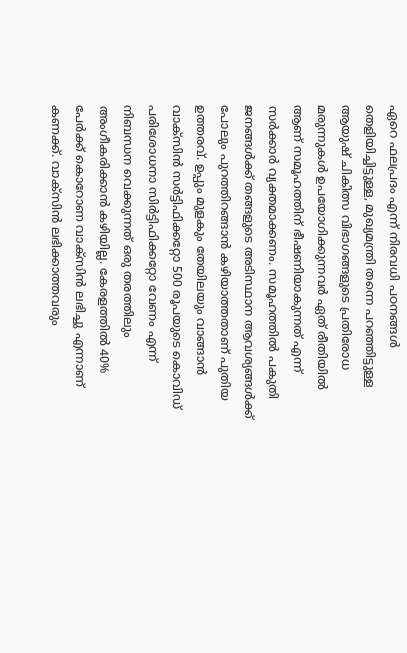ഏറെ ഫലപ്രദം എന്ന് നിരവധി പഠനങ്ങൾ തെളിയിച്ചിട്ടുള്ള, മുഖ്യമന്ത്രി തന്നെ പറഞ്ഞിട്ടുള്ള ആയുഷ് ചികിത്സ വിഭാഗങ്ങളുടെ പ്രതിരോധ മരുന്നുകൾ ഉപയോഗിക്കുന്നവർ ഏത് രീതിയിൽ ആണ് സമൂഹത്തിന് ഭീഷണിയാകുന്നത് എന്ന് സർക്കാർ വ്യക്തമാക്കണം. സമൂഹത്തിൽ പകുതി ജനങ്ങൾക്ക് തങ്ങളുടെ അടിസ്ഥാന ആവശ്യങ്ങൾക്ക് പോലും പുറത്തിറങ്ങാൻ കഴിയാത്തതാണ് പുതിയ ഉത്തരവ്. ഉപ്പും മുളകും തേയിലയും വാങ്ങാൻ വാക്‌സിൻ സർട്ടിഫിക്കറ്റോ 500 രൂപയുടെ കൊവിഡ് പരിശോധനാ സിർട്ടിഫിക്കറ്റോ വേണം എന്ന് നിബന്ധന വെക്കുന്നത് ഒരു തരത്തിലും അംഗീകരിക്കാൻ കഴിയില്ല. കേരളത്തിൽ 40% പേർക്ക് കൊറോണ വാക്‌സിൻ ലഭിച്ചു എന്നാണ് കണക്ക്. വാക്‌സിൻ ലഭിക്കാത്തവരും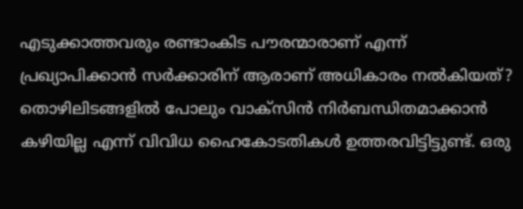എടുക്കാത്തവരും രണ്ടാംകിട പൗരന്മാരാണ് എന്ന് പ്രഖ്യാപിക്കാൻ സർക്കാരിന് ആരാണ് അധികാരം നൽകിയത്? തൊഴിലിടങ്ങളിൽ പോലും വാക്‌സിൻ നിർബന്ധിതമാക്കാൻ കഴിയില്ല എന്ന് വിവിധ ഹൈകോടതികൾ ഉത്തരവിട്ടിട്ടുണ്ട്. ഒരു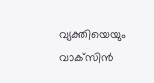വ്യക്തിയെയും വാക്‌സിൻ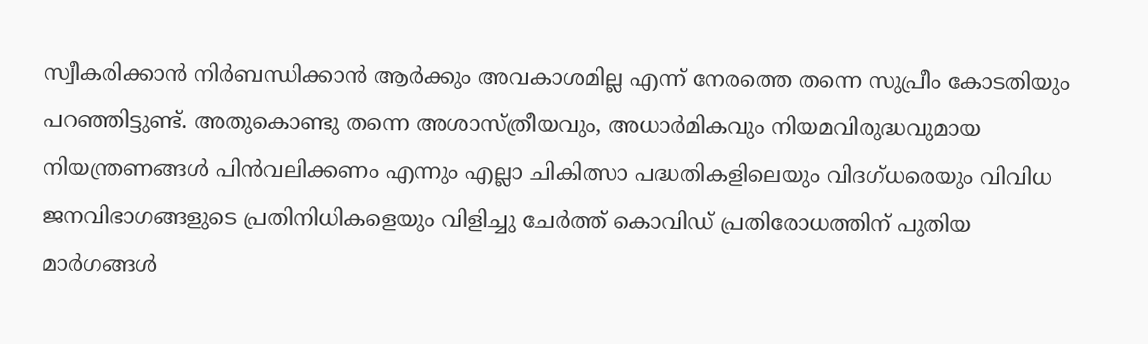സ്വീകരിക്കാൻ നിർബന്ധിക്കാൻ ആർക്കും അവകാശമില്ല എന്ന് നേരത്തെ തന്നെ സുപ്രീം കോടതിയും പറഞ്ഞിട്ടുണ്ട്. അതുകൊണ്ടു തന്നെ അശാസ്ത്രീയവും, അധാർമികവും നിയമവിരുദ്ധവുമായ നിയന്ത്രണങ്ങൾ പിൻവലിക്കണം എന്നും എല്ലാ ചികിത്സാ പദ്ധതികളിലെയും വിദഗ്ധരെയും വിവിധ ജനവിഭാഗങ്ങളുടെ പ്രതിനിധികളെയും വിളിച്ചു ചേർത്ത് കൊവിഡ് പ്രതിരോധത്തിന് പുതിയ മാർഗങ്ങൾ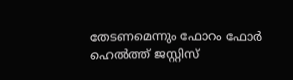തേടണമെന്നും ഫോറം ഫോർ ഹെല്‍ത്ത് ജസ്റ്റിസ്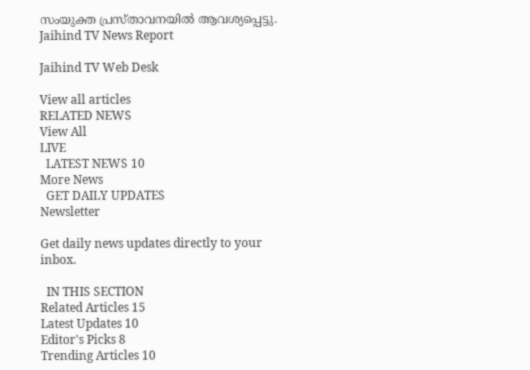സംയുക്ത പ്രസ്താവനയില്‍ ആവശ്യപ്പെട്ടു.
Jaihind TV News Report

Jaihind TV Web Desk

View all articles
RELATED NEWS
View All
LIVE
  LATEST NEWS 10
More News
  GET DAILY UPDATES
Newsletter

Get daily news updates directly to your inbox.

  IN THIS SECTION
Related Articles 15
Latest Updates 10
Editor's Picks 8
Trending Articles 10